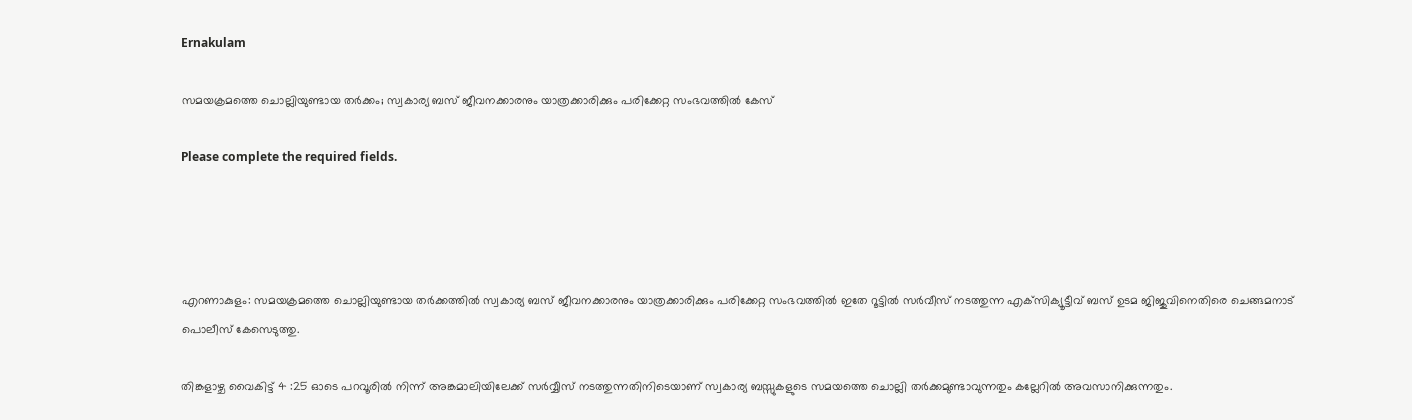Ernakulam

സമയക്രമത്തെ ചൊല്ലിയുണ്ടായ തർക്കം; സ്വകാര്യ ബസ് ജീവനക്കാരനും യാത്രക്കാരിക്കും പരിക്കേറ്റ സംഭവത്തിൽ കേസ്

Please complete the required fields.




എറണാകുളം: സമയക്രമത്തെ ചൊല്ലിയുണ്ടായ തര്‍ക്കത്തില്‍ സ്വകാര്യ ബസ് ജീവനക്കാരനും യാത്രക്കാരിക്കും പരിക്കേറ്റ സംഭവത്തില്‍ ഇതേ റൂട്ടില്‍ സര്‍വീസ് നടത്തുന്ന എക്‌സിക്യൂട്ടീവ് ബസ് ഉടമ ജിജുവിനെതിരെ ചെങ്ങമനാട് പൊലീസ് കേസെടുത്തു.

തിങ്കളാഴ്ച വൈകിട്ട് 4 :25 ഓടെ പറവൂരില്‍ നിന്ന് അങ്കമാലിയിലേക്ക് സര്‍വ്വീസ് നടത്തുന്നതിനിടെയാണ് സ്വകാര്യ ബസ്സുകളുടെ സമയത്തെ ചൊല്ലി തര്‍ക്കമുണ്ടാവുന്നതും കല്ലേറില്‍ അവസാനിക്കുന്നതും.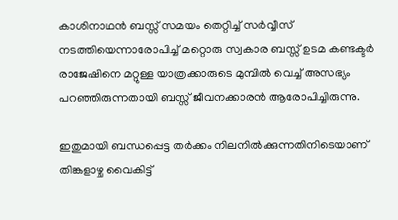കാശിനാഥന്‍ ബസ്സ് സമയം തെറ്റിച്ച് സര്‍വ്വീസ് നടത്തിയെന്നാരോപിച്ച് മറ്റൊരു സ്വകാര ബസ്സ് ഉടമ കണ്ടക്ടര്‍ രാജേഷിനെ മറ്റുള്ള യാത്രക്കാരുടെ മുമ്പില്‍ വെച്ച് അസഭ്യം പറഞ്ഞിരുന്നതായി ബസ്സ് ജീവനക്കാരന്‍ ആരോപിച്ചിരുന്നു.

ഇതുമായി ബന്ധപ്പെട്ട തര്‍ക്കം നിലനില്‍ക്കുന്നതിനിടെയാണ് തിങ്കളാഴ്ച വൈകിട്ട്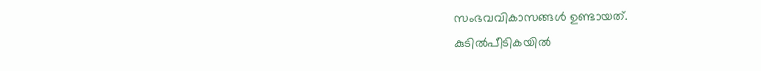സംഭവവികാസങ്ങള്‍ ഉണ്ടായത്.
കുടില്‍പീടികയില്‍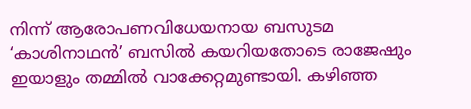നിന്ന് ആരോപണവിധേയനായ ബസുടമ ‘കാശിനാഥന്‍’ ബസില്‍ കയറിയതോടെ രാജേഷും ഇയാളും തമ്മില്‍ വാക്കേറ്റമുണ്ടായി. കഴിഞ്ഞ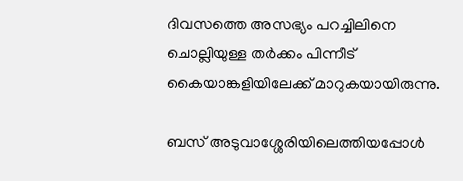ദിവസത്തെ അസഭ്യം പറച്ചിലിനെ ചൊല്ലിയുള്ള തര്‍ക്കം പിന്നീട് കൈയാങ്കളിയിലേക്ക് മാറുകയായിരുന്നു.

ബസ് അടുവാശ്ശേരിയിലെത്തിയപ്പോള്‍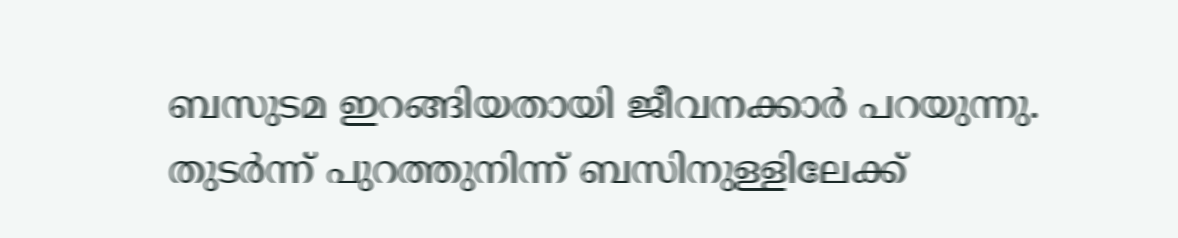ബസുടമ ഇറങ്ങിയതായി ജീവനക്കാര്‍ പറയുന്നു. തുടര്‍ന്ന് പുറത്തുനിന്ന് ബസിനുള്ളിലേക്ക്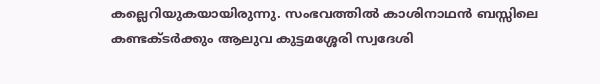കല്ലെറിയുകയായിരുന്നു. സംഭവത്തില്‍ കാശിനാഥന്‍ ബസ്സിലെ കണ്ടക്ടര്‍ക്കും ആലുവ കുട്ടമശ്ശേരി സ്വദേശി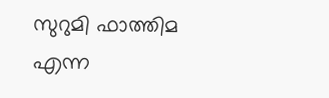സുറുമി ഫാത്തിമ എന്ന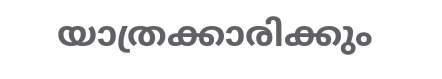യാത്രക്കാരിക്കും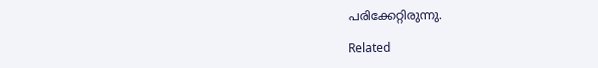പരിക്കേറ്റിരുന്നു.

Related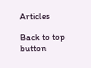Articles

Back to top button